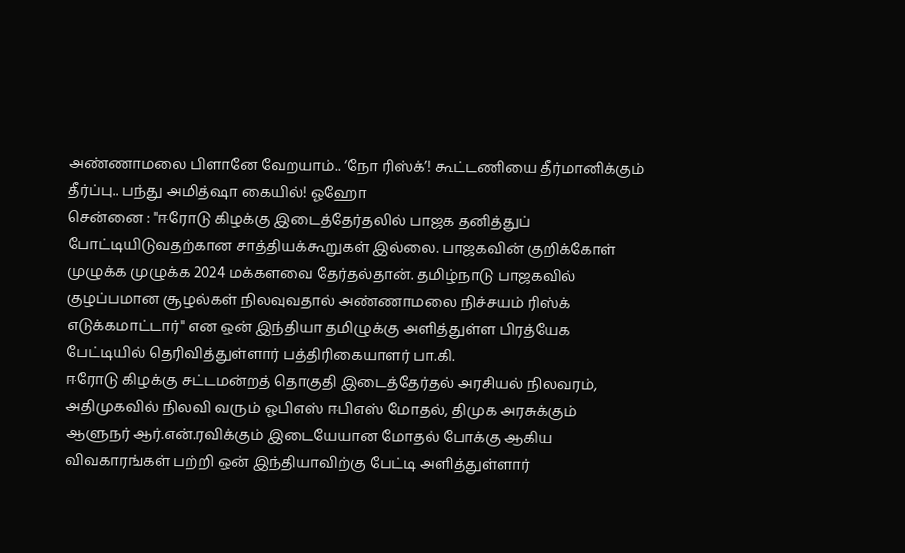அண்ணாமலை பிளானே வேறயாம்.. ‘நோ ரிஸ்க்’! கூட்டணியை தீர்மானிக்கும் தீர்ப்பு.. பந்து அமித்ஷா கையில்! ஓஹோ
சென்னை : "ஈரோடு கிழக்கு இடைத்தேர்தலில் பாஜக தனித்துப் போட்டியிடுவதற்கான சாத்தியக்கூறுகள் இல்லை. பாஜகவின் குறிக்கோள் முழுக்க முழுக்க 2024 மக்களவை தேர்தல்தான். தமிழ்நாடு பாஜகவில் குழப்பமான சூழல்கள் நிலவுவதால் அண்ணாமலை நிச்சயம் ரிஸ்க் எடுக்கமாட்டார்" என ஒன் இந்தியா தமிழுக்கு அளித்துள்ள பிரத்யேக பேட்டியில் தெரிவித்துள்ளார் பத்திரிகையாளர் பா.கி.
ஈரோடு கிழக்கு சட்டமன்றத் தொகுதி இடைத்தேர்தல் அரசியல் நிலவரம், அதிமுகவில் நிலவி வரும் ஓபிஎஸ் ஈபிஎஸ் மோதல், திமுக அரசுக்கும் ஆளுநர் ஆர்.என்.ரவிக்கும் இடையேயான மோதல் போக்கு ஆகிய விவகாரங்கள் பற்றி ஒன் இந்தியாவிற்கு பேட்டி அளித்துள்ளார்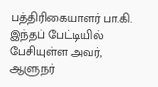பத்திரிகையாளர் பா.கி.
இந்தப் பேட்டியில் பேசியுள்ள அவர், ஆளுநர்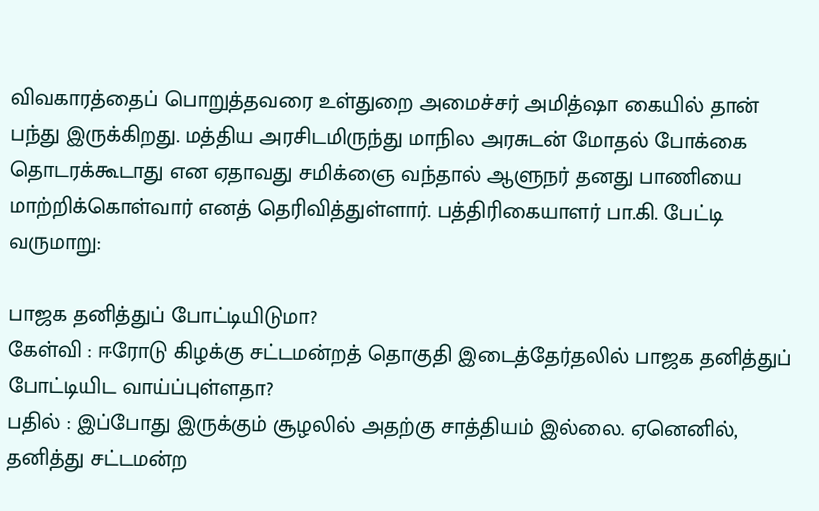விவகாரத்தைப் பொறுத்தவரை உள்துறை அமைச்சர் அமித்ஷா கையில் தான் பந்து இருக்கிறது. மத்திய அரசிடமிருந்து மாநில அரசுடன் மோதல் போக்கை தொடரக்கூடாது என ஏதாவது சமிக்ஞை வந்தால் ஆளுநர் தனது பாணியை மாற்றிக்கொள்வார் எனத் தெரிவித்துள்ளார். பத்திரிகையாளர் பா.கி. பேட்டி வருமாறு:

பாஜக தனித்துப் போட்டியிடுமா?
கேள்வி : ஈரோடு கிழக்கு சட்டமன்றத் தொகுதி இடைத்தேர்தலில் பாஜக தனித்துப் போட்டியிட வாய்ப்புள்ளதா?
பதில் : இப்போது இருக்கும் சூழலில் அதற்கு சாத்தியம் இல்லை. ஏனெனில், தனித்து சட்டமன்ற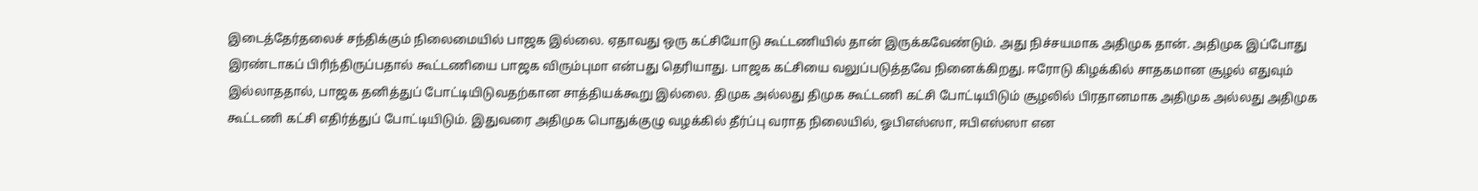இடைத்தேர்தலைச் சந்திக்கும் நிலைமையில் பாஜக இல்லை. ஏதாவது ஒரு கட்சியோடு கூட்டணியில் தான் இருக்கவேண்டும். அது நிச்சயமாக அதிமுக தான். அதிமுக இப்போது இரண்டாகப் பிரிந்திருப்பதால் கூட்டணியை பாஜக விரும்புமா என்பது தெரியாது. பாஜக கட்சியை வலுப்படுத்தவே நினைக்கிறது. ஈரோடு கிழக்கில் சாதகமான சூழல் எதுவும் இல்லாததால், பாஜக தனித்துப் போட்டியிடுவதற்கான சாத்தியக்கூறு இல்லை. திமுக அல்லது திமுக கூட்டணி கட்சி போட்டியிடும் சூழலில் பிரதானமாக அதிமுக அல்லது அதிமுக கூட்டணி கட்சி எதிர்த்துப் போட்டியிடும். இதுவரை அதிமுக பொதுக்குழு வழக்கில் தீர்ப்பு வராத நிலையில், ஓபிஎஸ்ஸா, ஈபிஎஸ்ஸா என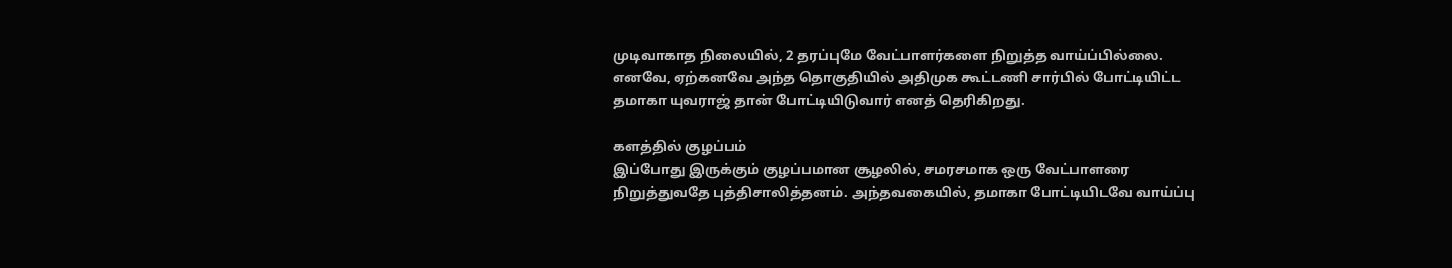முடிவாகாத நிலையில், 2 தரப்புமே வேட்பாளர்களை நிறுத்த வாய்ப்பில்லை. எனவே, ஏற்கனவே அந்த தொகுதியில் அதிமுக கூட்டணி சார்பில் போட்டியிட்ட தமாகா யுவராஜ் தான் போட்டியிடுவார் எனத் தெரிகிறது.

களத்தில் குழப்பம்
இப்போது இருக்கும் குழப்பமான சூழலில், சமரசமாக ஒரு வேட்பாளரை நிறுத்துவதே புத்திசாலித்தனம். அந்தவகையில், தமாகா போட்டியிடவே வாய்ப்பு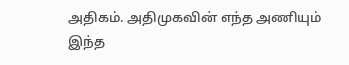அதிகம். அதிமுகவின் எந்த அணியும் இந்த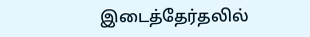இடைத்தேர்தலில்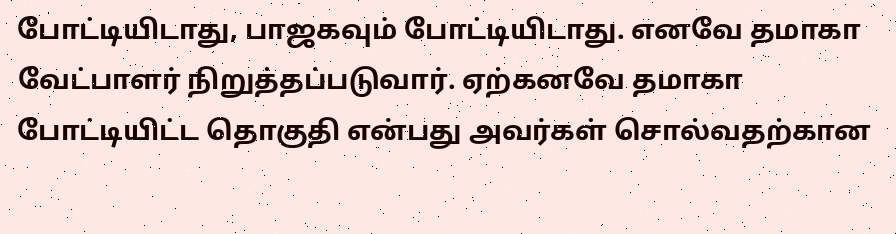போட்டியிடாது, பாஜகவும் போட்டியிடாது. எனவே தமாகா வேட்பாளர் நிறுத்தப்படுவார். ஏற்கனவே தமாகா போட்டியிட்ட தொகுதி என்பது அவர்கள் சொல்வதற்கான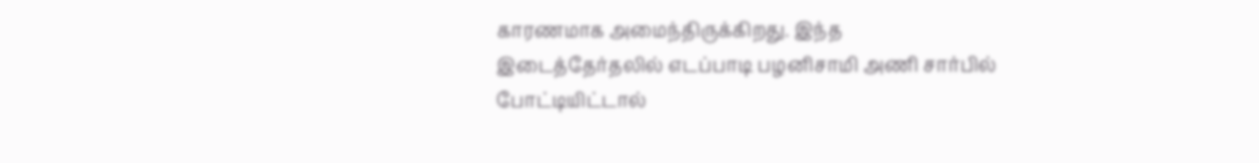காரணமாக அமைந்திருக்கிறது. இந்த இடைத்தேர்தலில் எடப்பாடி பழனிசாமி அணி சார்பில் போட்டியிட்டால்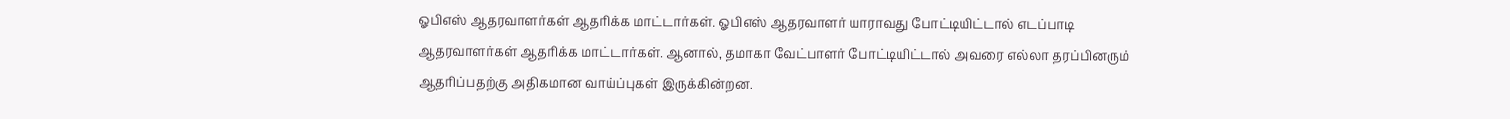ஓபிஎஸ் ஆதரவாளர்கள் ஆதரிக்க மாட்டார்கள். ஓபிஎஸ் ஆதரவாளர் யாராவது போட்டியிட்டால் எடப்பாடி ஆதரவாளர்கள் ஆதரிக்க மாட்டார்கள். ஆனால், தமாகா வேட்பாளர் போட்டியிட்டால் அவரை எல்லா தரப்பினரும் ஆதரிப்பதற்கு அதிகமான வாய்ப்புகள் இருக்கின்றன.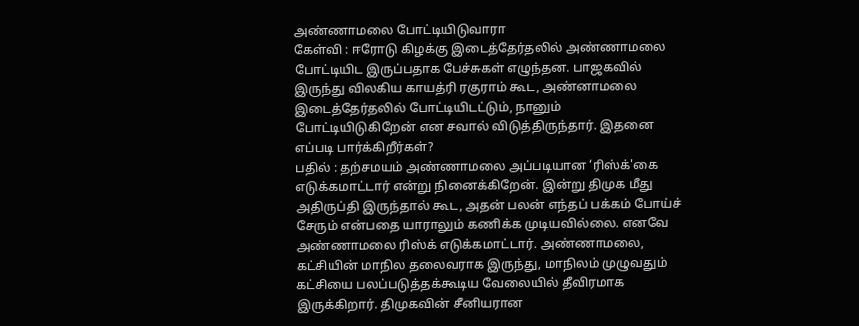அண்ணாமலை போட்டியிடுவாரா
கேள்வி : ஈரோடு கிழக்கு இடைத்தேர்தலில் அண்ணாமலை போட்டியிட இருப்பதாக பேச்சுகள் எழுந்தன. பாஜகவில் இருந்து விலகிய காயத்ரி ரகுராம் கூட, அண்னாமலை இடைத்தேர்தலில் போட்டியிடட்டும், நானும் போட்டியிடுகிறேன் என சவால் விடுத்திருந்தார். இதனை எப்படி பார்க்கிறீர்கள்?
பதில் : தற்சமயம் அண்ணாமலை அப்படியான ‘ரிஸ்க்'கை எடுக்கமாட்டார் என்று நினைக்கிறேன். இன்று திமுக மீது அதிருப்தி இருந்தால் கூட, அதன் பலன் எந்தப் பக்கம் போய்ச் சேரும் என்பதை யாராலும் கணிக்க முடியவில்லை. எனவே அண்ணாமலை ரிஸ்க் எடுக்கமாட்டார். அண்ணாமலை, கட்சியின் மாநில தலைவராக இருந்து, மாநிலம் முழுவதும் கட்சியை பலப்படுத்தக்கூடிய வேலையில் தீவிரமாக இருக்கிறார். திமுகவின் சீனியரான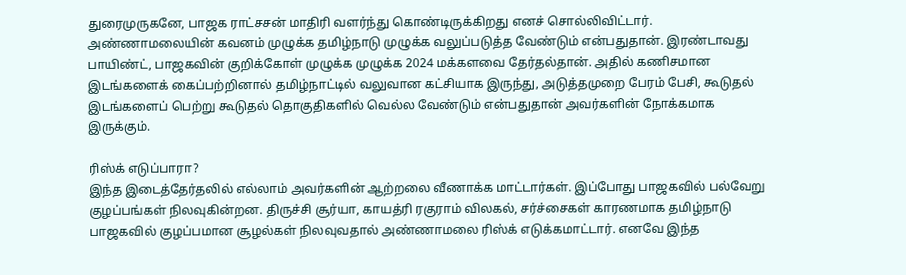துரைமுருகனே, பாஜக ராட்சசன் மாதிரி வளர்ந்து கொண்டிருக்கிறது எனச் சொல்லிவிட்டார். அண்ணாமலையின் கவனம் முழுக்க தமிழ்நாடு முழுக்க வலுப்படுத்த வேண்டும் என்பதுதான். இரண்டாவது பாயிண்ட், பாஜகவின் குறிக்கோள் முழுக்க முழுக்க 2024 மக்களவை தேர்தல்தான். அதில் கணிசமான இடங்களைக் கைப்பற்றினால் தமிழ்நாட்டில் வலுவான கட்சியாக இருந்து, அடுத்தமுறை பேரம் பேசி, கூடுதல் இடங்களைப் பெற்று கூடுதல் தொகுதிகளில் வெல்ல வேண்டும் என்பதுதான் அவர்களின் நோக்கமாக இருக்கும்.

ரிஸ்க் எடுப்பாரா?
இந்த இடைத்தேர்தலில் எல்லாம் அவர்களின் ஆற்றலை வீணாக்க மாட்டார்கள். இப்போது பாஜகவில் பல்வேறு குழப்பங்கள் நிலவுகின்றன. திருச்சி சூர்யா, காயத்ரி ரகுராம் விலகல், சர்ச்சைகள் காரணமாக தமிழ்நாடு பாஜகவில் குழப்பமான சூழல்கள் நிலவுவதால் அண்ணாமலை ரிஸ்க் எடுக்கமாட்டார். எனவே இந்த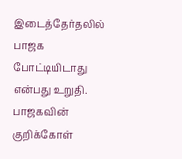இடைத்தேர்தலில் பாஜக போட்டியிடாது என்பது உறுதி. பாஜகவின் குறிக்கோள்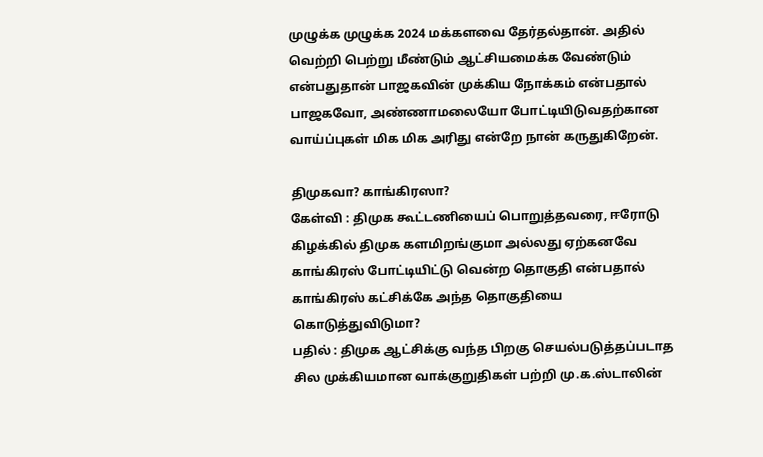முழுக்க முழுக்க 2024 மக்களவை தேர்தல்தான். அதில் வெற்றி பெற்று மீண்டும் ஆட்சியமைக்க வேண்டும் என்பதுதான் பாஜகவின் முக்கிய நோக்கம் என்பதால் பாஜகவோ, அண்ணாமலையோ போட்டியிடுவதற்கான வாய்ப்புகள் மிக மிக அரிது என்றே நான் கருதுகிறேன்.

திமுகவா? காங்கிரஸா?
கேள்வி : திமுக கூட்டணியைப் பொறுத்தவரை, ஈரோடு கிழக்கில் திமுக களமிறங்குமா அல்லது ஏற்கனவே காங்கிரஸ் போட்டியிட்டு வென்ற தொகுதி என்பதால் காங்கிரஸ் கட்சிக்கே அந்த தொகுதியை கொடுத்துவிடுமா?
பதில் : திமுக ஆட்சிக்கு வந்த பிறகு செயல்படுத்தப்படாத சில முக்கியமான வாக்குறுதிகள் பற்றி மு.க.ஸ்டாலின்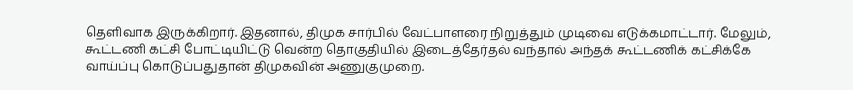தெளிவாக இருக்கிறார். இதனால், திமுக சார்பில் வேட்பாளரை நிறுத்தும் முடிவை எடுக்கமாட்டார். மேலும், கூட்டணி கட்சி போட்டியிட்டு வென்ற தொகுதியில் இடைத்தேர்தல் வந்தால் அந்தக் கூட்டணிக் கட்சிக்கே வாய்ப்பு கொடுப்பதுதான் திமுகவின் அணுகுமுறை.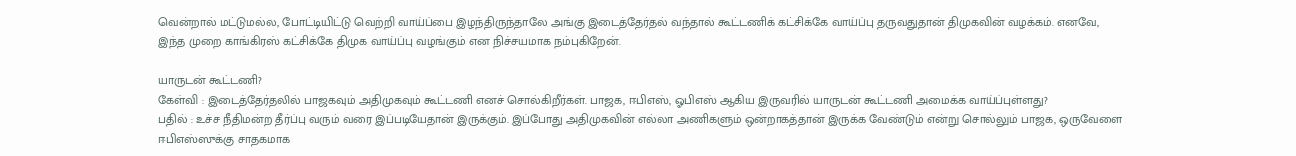வென்றால் மட்டுமல்ல, போட்டியிட்டு வெற்றி வாய்ப்பை இழந்திருந்தாலே அங்கு இடைத்தேர்தல் வந்தால் கூட்டணிக் கட்சிக்கே வாய்ப்பு தருவதுதான் திமுகவின் வழக்கம். எனவே, இந்த முறை காங்கிரஸ் கட்சிக்கே திமுக வாய்ப்பு வழங்கும் என நிச்சயமாக நம்புகிறேன்.

யாருடன் கூட்டணி?
கேள்வி : இடைத்தேர்தலில் பாஜகவும் அதிமுகவும் கூட்டணி எனச் சொல்கிறீர்கள். பாஜக, ஈபிஎஸ், ஓபிஎஸ் ஆகிய இருவரில் யாருடன் கூட்டணி அமைக்க வாய்ப்புள்ளது?
பதில் : உச்ச நீதிமன்ற தீர்ப்பு வரும் வரை இப்படியேதான் இருக்கும். இப்போது அதிமுகவின் எல்லா அணிகளும் ஒன்றாகத்தான் இருக்க வேண்டும் என்று சொல்லும் பாஜக, ஒருவேளை ஈபிஎஸ்ஸுக்கு சாதகமாக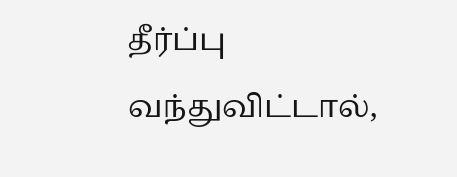தீர்ப்பு வந்துவிட்டால்,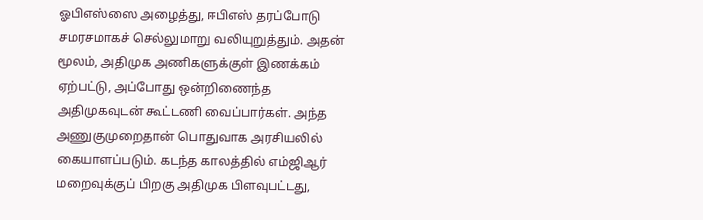ஓபிஎஸ்ஸை அழைத்து, ஈபிஎஸ் தரப்போடு சமரசமாகச் செல்லுமாறு வலியுறுத்தும். அதன் மூலம், அதிமுக அணிகளுக்குள் இணக்கம் ஏற்பட்டு, அப்போது ஒன்றிணைந்த அதிமுகவுடன் கூட்டணி வைப்பார்கள். அந்த அணுகுமுறைதான் பொதுவாக அரசியலில் கையாளப்படும். கடந்த காலத்தில் எம்ஜிஆர் மறைவுக்குப் பிறகு அதிமுக பிளவுபட்டது,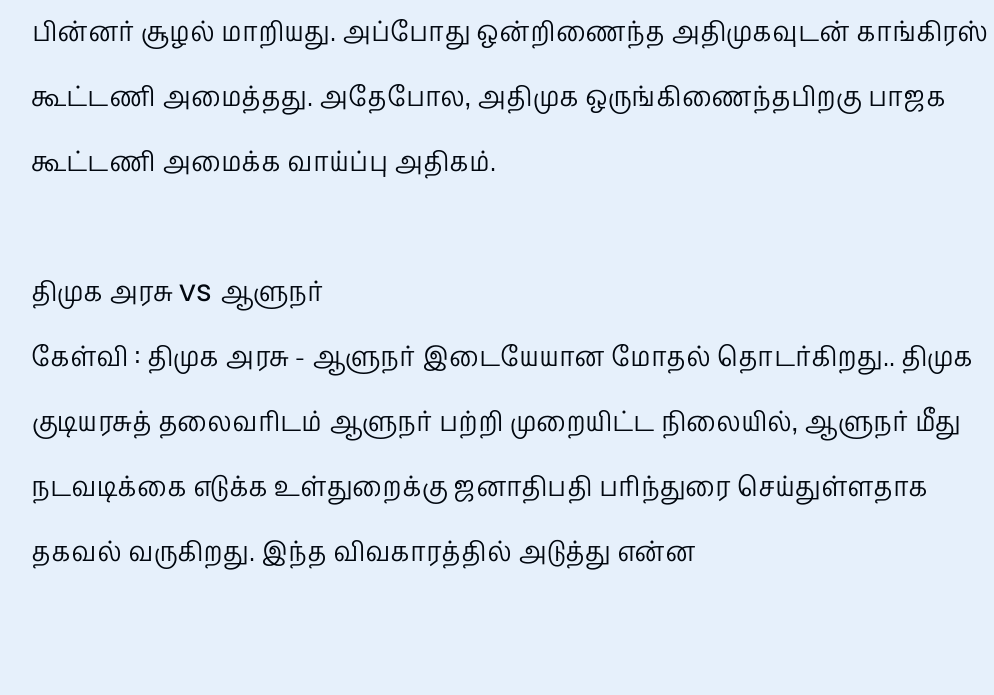பின்னர் சூழல் மாறியது. அப்போது ஒன்றிணைந்த அதிமுகவுடன் காங்கிரஸ் கூட்டணி அமைத்தது. அதேபோல, அதிமுக ஒருங்கிணைந்தபிறகு பாஜக கூட்டணி அமைக்க வாய்ப்பு அதிகம்.

திமுக அரசு vs ஆளுநர்
கேள்வி : திமுக அரசு - ஆளுநர் இடையேயான மோதல் தொடர்கிறது.. திமுக குடியரசுத் தலைவரிடம் ஆளுநர் பற்றி முறையிட்ட நிலையில், ஆளுநர் மீது நடவடிக்கை எடுக்க உள்துறைக்கு ஜனாதிபதி பரிந்துரை செய்துள்ளதாக தகவல் வருகிறது. இந்த விவகாரத்தில் அடுத்து என்ன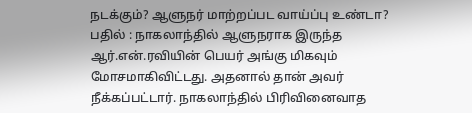நடக்கும்? ஆளுநர் மாற்றப்பட வாய்ப்பு உண்டா?
பதில் : நாகலாந்தில் ஆளுநராக இருந்த ஆர்.என்.ரவியின் பெயர் அங்கு மிகவும் மோசமாகிவிட்டது. அதனால் தான் அவர் நீக்கப்பட்டார். நாகலாந்தில் பிரிவினைவாத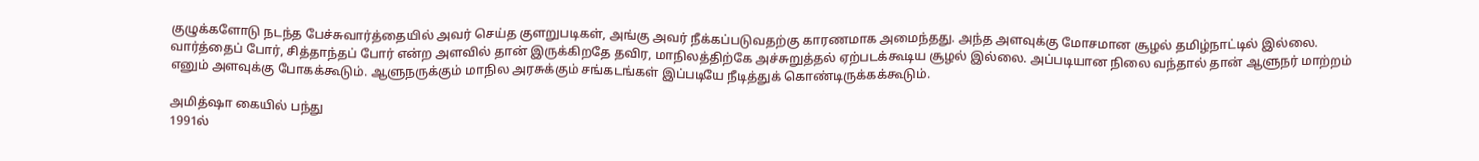குழுக்களோடு நடந்த பேச்சுவார்த்தையில் அவர் செய்த குளறுபடிகள், அங்கு அவர் நீக்கப்படுவதற்கு காரணமாக அமைந்தது. அந்த அளவுக்கு மோசமான சூழல் தமிழ்நாட்டில் இல்லை. வார்த்தைப் போர், சித்தாந்தப் போர் என்ற அளவில் தான் இருக்கிறதே தவிர, மாநிலத்திற்கே அச்சுறுத்தல் ஏற்படக்கூடிய சூழல் இல்லை. அப்படியான நிலை வந்தால் தான் ஆளுநர் மாற்றம் எனும் அளவுக்கு போகக்கூடும். ஆளுநருக்கும் மாநில அரசுக்கும் சங்கடங்கள் இப்படியே நீடித்துக் கொண்டிருக்கக்கூடும்.

அமித்ஷா கையில் பந்து
1991ல்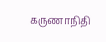கருணாநிதி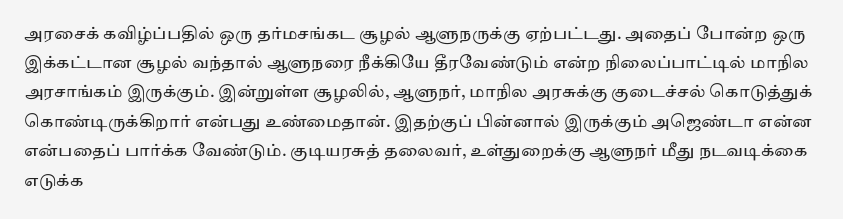அரசைக் கவிழ்ப்பதில் ஒரு தர்மசங்கட சூழல் ஆளுநருக்கு ஏற்பட்டது. அதைப் போன்ற ஒரு இக்கட்டான சூழல் வந்தால் ஆளுநரை நீக்கியே தீரவேண்டும் என்ற நிலைப்பாட்டில் மாநில அரசாங்கம் இருக்கும். இன்றுள்ள சூழலில், ஆளுநர், மாநில அரசுக்கு குடைச்சல் கொடுத்துக் கொண்டிருக்கிறார் என்பது உண்மைதான். இதற்குப் பின்னால் இருக்கும் அஜெண்டா என்ன என்பதைப் பார்க்க வேண்டும். குடியரசுத் தலைவர், உள்துறைக்கு ஆளுநர் மீது நடவடிக்கை எடுக்க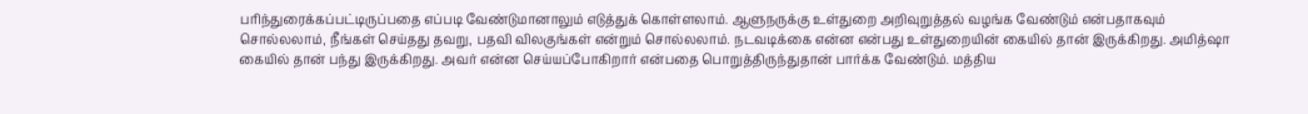பரிந்துரைக்கப்பட்டிருப்பதை எப்படி வேண்டுமானாலும் எடுத்துக் கொள்ளலாம். ஆளுநருக்கு உள்துறை அறிவுறுத்தல் வழங்க வேண்டும் என்பதாகவும் சொல்லலாம், நீங்கள் செய்தது தவறு, பதவி விலகுங்கள் என்றும் சொல்லலாம். நடவடிக்கை என்ன என்பது உள்துறையின் கையில் தான் இருக்கிறது. அமித்ஷா கையில் தான் பந்து இருக்கிறது. அவர் என்ன செய்யப்போகிறார் என்பதை பொறுத்திருந்துதான் பார்க்க வேண்டும். மத்திய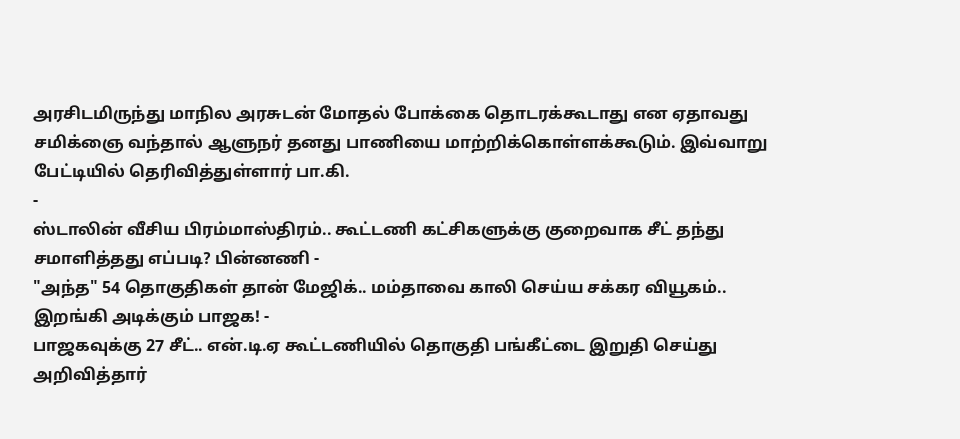அரசிடமிருந்து மாநில அரசுடன் மோதல் போக்கை தொடரக்கூடாது என ஏதாவது சமிக்ஞை வந்தால் ஆளுநர் தனது பாணியை மாற்றிக்கொள்ளக்கூடும். இவ்வாறு பேட்டியில் தெரிவித்துள்ளார் பா.கி.
-
ஸ்டாலின் வீசிய பிரம்மாஸ்திரம்.. கூட்டணி கட்சிகளுக்கு குறைவாக சீட் தந்து சமாளித்தது எப்படி? பின்னணி -
"அந்த" 54 தொகுதிகள் தான் மேஜிக்.. மம்தாவை காலி செய்ய சக்கர வியூகம்.. இறங்கி அடிக்கும் பாஜக! -
பாஜகவுக்கு 27 சீட்.. என்.டி.ஏ கூட்டணியில் தொகுதி பங்கீட்டை இறுதி செய்து அறிவித்தார்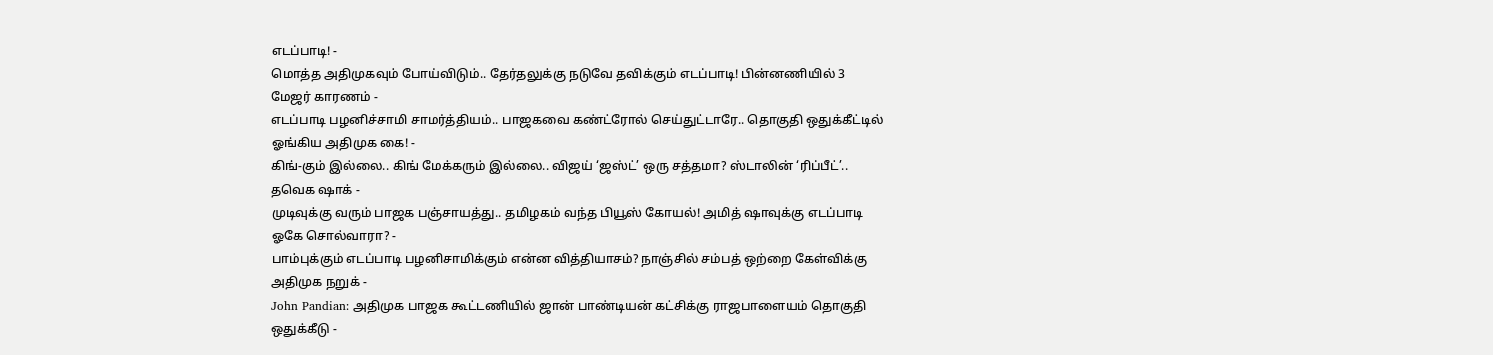எடப்பாடி! -
மொத்த அதிமுகவும் போய்விடும்.. தேர்தலுக்கு நடுவே தவிக்கும் எடப்பாடி! பின்னணியில் 3 மேஜர் காரணம் -
எடப்பாடி பழனிச்சாமி சாமர்த்தியம்.. பாஜகவை கண்ட்ரோல் செய்துட்டாரே.. தொகுதி ஒதுக்கீட்டில் ஓங்கிய அதிமுக கை! -
கிங்-கும் இல்லை.. கிங் மேக்கரும் இல்லை.. விஜய் ‘ஜஸ்ட்’ ஒரு சத்தமா? ஸ்டாலின் ‘ரிப்பீட்’.. தவெக ஷாக் -
முடிவுக்கு வரும் பாஜக பஞ்சாயத்து.. தமிழகம் வந்த பியூஸ் கோயல்! அமித் ஷாவுக்கு எடப்பாடி ஓகே சொல்வாரா? -
பாம்புக்கும் எடப்பாடி பழனிசாமிக்கும் என்ன வித்தியாசம்? நாஞ்சில் சம்பத் ஒற்றை கேள்விக்கு அதிமுக நறுக் -
John Pandian: அதிமுக பாஜக கூட்டணியில் ஜான் பாண்டியன் கட்சிக்கு ராஜபாளையம் தொகுதி ஒதுக்கீடு -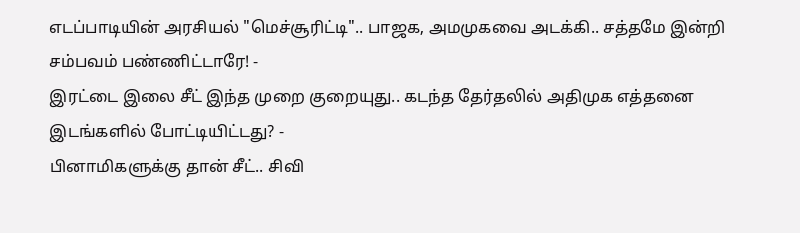எடப்பாடியின் அரசியல் "மெச்சூரிட்டி".. பாஜக, அமமுகவை அடக்கி.. சத்தமே இன்றி சம்பவம் பண்ணிட்டாரே! -
இரட்டை இலை சீட் இந்த முறை குறையுது.. கடந்த தேர்தலில் அதிமுக எத்தனை இடங்களில் போட்டியிட்டது? -
பினாமிகளுக்கு தான் சீட்.. சிவி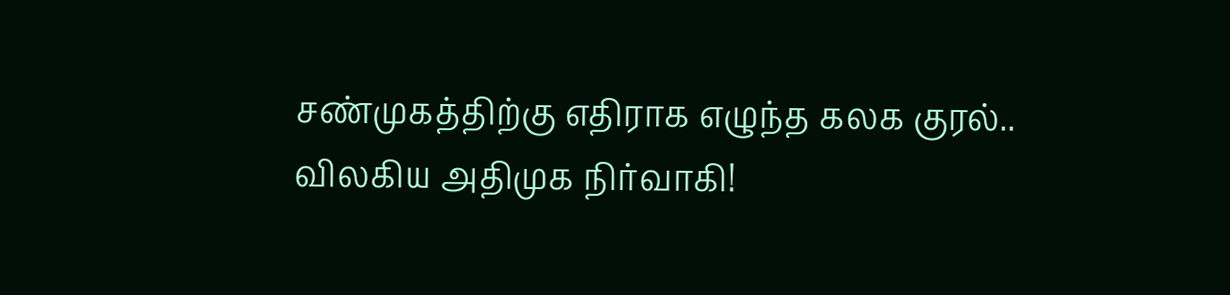சண்முகத்திற்கு எதிராக எழுந்த கலக குரல்.. விலகிய அதிமுக நிர்வாகி!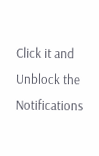Click it and Unblock the Notifications